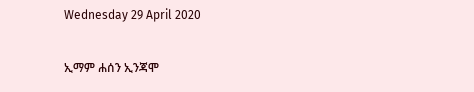Wednesday 29 April 2020

ኢማም ሐሰን ኢንጃሞ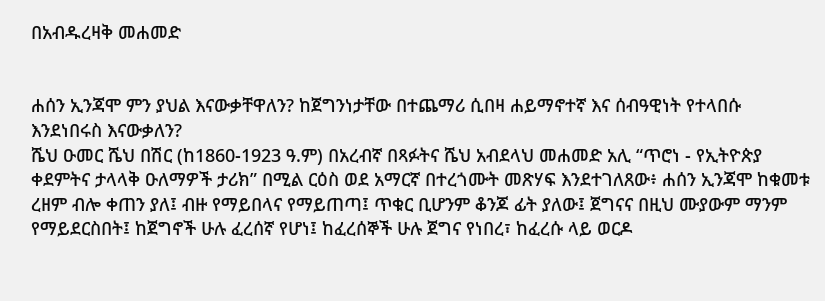በአብዱረዛቅ መሐመድ


ሐሰን ኢንጃሞ ምን ያህል እናውቃቸዋለን? ከጀግንነታቸው በተጨማሪ ሲበዛ ሐይማኖተኛ እና ሰብዓዊነት የተላበሱ እንደነበሩስ እናውቃለን?
ሼህ ዑመር ሼህ በሽር (ከ1860-1923 ዓ.ም) በአረብኛ በጻፉትና ሼህ አብደላህ መሐመድ አሊ “ጥሮነ - የኢትዮጵያ ቀደምትና ታላላቅ ዑለማዎች ታሪክ” በሚል ርዕስ ወደ አማርኛ በተረጎሙት መጽሃፍ እንደተገለጸው፥ ሐሰን ኢንጃሞ ከቁመቱ ረዘም ብሎ ቀጠን ያለ፤ ብዙ የማይበላና የማይጠጣ፤ ጥቁር ቢሆንም ቆንጆ ፊት ያለው፤ ጀግናና በዚህ ሙያውም ማንም የማይደርስበት፤ ከጀግኖች ሁሉ ፈረሰኛ የሆነ፤ ከፈረሰኞች ሁሉ ጀግና የነበረ፣ ከፈረሱ ላይ ወርዶ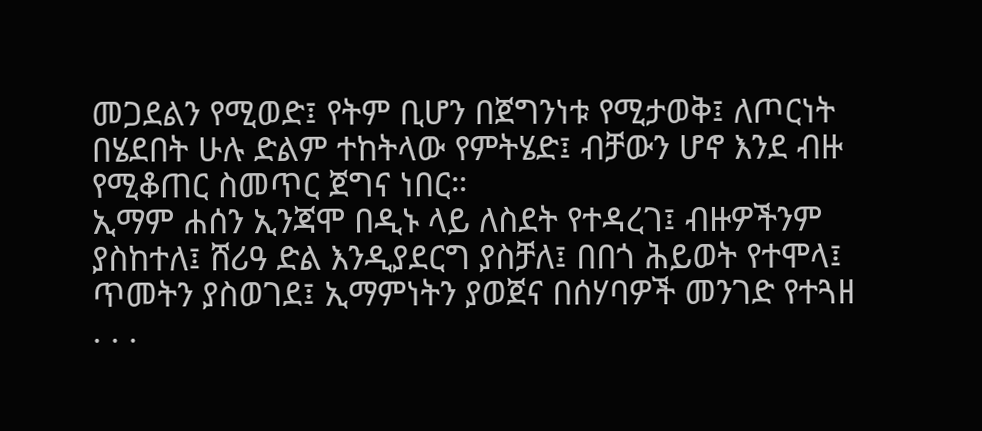መጋደልን የሚወድ፤ የትም ቢሆን በጀግንነቱ የሚታወቅ፤ ለጦርነት በሄደበት ሁሉ ድልም ተከትላው የምትሄድ፤ ብቻውን ሆኖ እንደ ብዙ የሚቆጠር ስመጥር ጀግና ነበር።
ኢማም ሐሰን ኢንጃሞ በዲኑ ላይ ለስደት የተዳረገ፤ ብዙዎችንም ያስከተለ፤ ሸሪዓ ድል እንዲያደርግ ያስቻለ፤ በበጎ ሕይወት የተሞላ፤ ጥመትን ያስወገደ፤ ኢማምነትን ያወጀና በሰሃባዎች መንገድ የተጓዘ . . .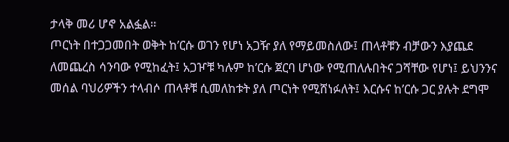ታላቅ መሪ ሆኖ አልፏል።
ጦርነት በተጋጋመበት ወቅት ከ’ርሱ ወገን የሆነ አጋዥ ያለ የማይመስለው፤ ጠላቶቹን ብቻውን እያጨደ ለመጨረስ ሳንባው የሚከፈት፤ አጋዦቹ ካሉም ከ’ርሱ ጀርባ ሆነው የሚጠለሉበትና ጋሻቸው የሆነ፤ ይህንንና መሰል ባህሪዎችን ተላብሶ ጠላቶቹ ሲመለከቱት ያለ ጦርነት የሚሸነፉለት፤ እርሱና ከ’ርሱ ጋር ያሉት ደግሞ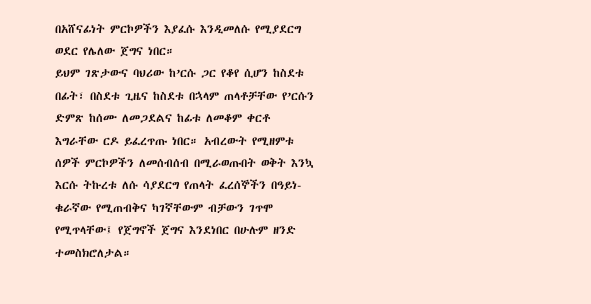በአሸናፊነት ምርኮዎችን እያፈሱ እንዲመለሱ የሚያደርግ ወደር የሌለው ጀግና ነበር።
ይህም ገጽታውና ባህሪው ከ’ርሱ ጋር የቆየ ሲሆን ከስደቱ በፊት፣ በስደቱ ጊዜና ከስደቱ በኋላም ጠላቶቻቸው የ’ርሱን ድምጽ ከሰሙ ለመጋደልና ከፊቱ ለመቆም ቀርቶ እግራቸው ርዶ ይፈረጥጡ ነበር። አብረውት የሚዘምቱ ሰዎች ምርኮዎችን ለመሰብሰብ በሚራወጡበት ወቅት እንኳ እርሱ ትኩረቱ ለሱ ሳያደርግ የጠላት ፈረሰኞችን በዓይነ-ቁራኛው የሚጠብቅና ካገኛቸውም ብቻውን ገጥሞ የሚጥላቸው፤ የጀግኖች ጀግና እንደነበር በሁሉም ዘንድ ተመስክሮለታል።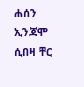ሐሰን ኢንጃሞ ሲበዛ ቸር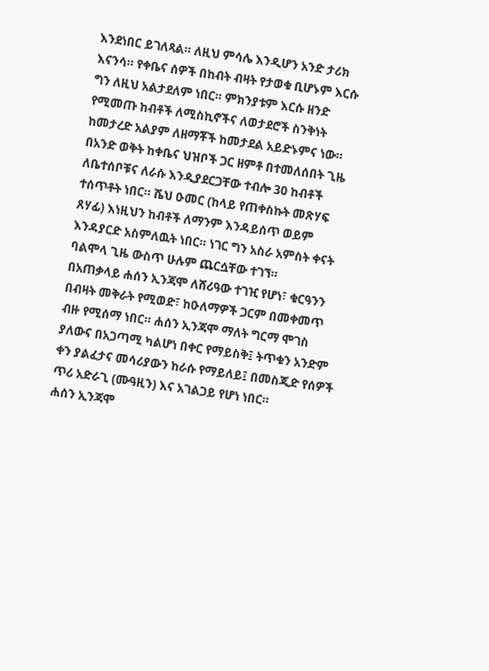እንደነበር ይገለጻል። ለዚህ ምሳሌ እንዲሆን አንድ ታሪክ እናንሳ። የቀቤና ሰዎች በከብት ብዛት የታወቁ ቢሆኑም እርሱ ግን ለዚህ አልታደለም ነበር። ምክንያቱም እርሱ ዘንድ የሚመጡ ከብቶች ለሚስኪኖችና ለወታደሮች ስንቅነት ከመታረድ አልያም ለዘማቾች ከመታደል አይድኑምና ነው።
በአንድ ወቅት ከቀቤና ህዝቦች ጋር ዘምቶ በተመለሰበት ጊዜ ለቤተሰቦቹና ለራሱ እንዲያደርጋቸው ተብሎ 30 ከብቶች ተሰጥቶት ነበር። ሼህ ዑመር (ከላይ የጠቀስኩት መጽሃፍ ጸሃፊ) እነዚህን ከብቶች ለማንም እንዳይሰጥ ወይም እንዳያርድ አስምለዉት ነበር። ነገር ግን አስራ አምስት ቀናት ባልሞላ ጊዜ ውስጥ ሁሉም ጨርሷቸው ተገኘ።
በአጠቃላይ ሐሰን ኢንጃሞ ለሸሪዓው ተገዢ የሆነ፣ ቁርዓንን በብዛት መቅራት የሚወድ፣ ከዑለማዎች ጋርም በመቀመጥ ብዙ የሚሰማ ነበር። ሐሰን ኢንጃሞ ማለት ግርማ ሞገስ ያለውና በአጋጣሚ ካልሆነ በቀር የማይስቅ፤ ትጥቁን አንድም ቀን ያልፈታና መሳሪያውን ከራሱ የማይለይ፤ በመስጂድ የሰዎች ጥሪ አድራጊ (ሙዓዚን) እና አገልጋይ የሆነ ነበር።
ሐሰን ኢንጃሞ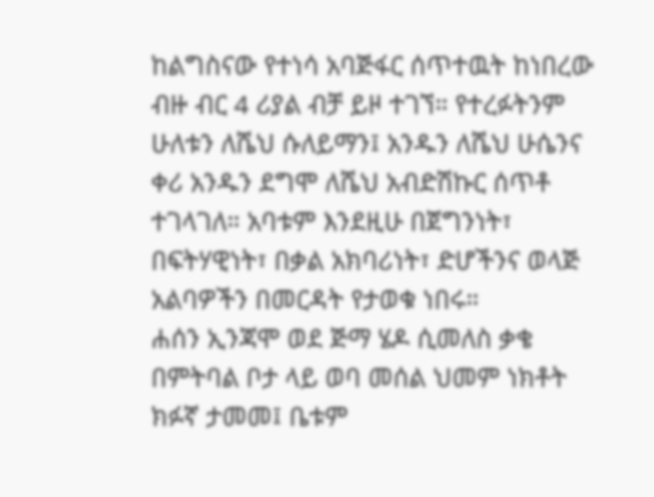ከልግስናው የተነሳ አባጅፋር ሰጥተዉት ከነበረው ብዙ ብር 4 ሪያል ብቻ ይዞ ተገኘ። የተረፉትንም ሁለቱን ለሼህ ሱለይማን፤ አንዱን ለሼህ ሁሴንና ቀሪ አንዱን ደግሞ ለሼህ አብድሽኩር ሰጥቶ ተገላገለ። አባቱም እንደዚሁ በጀግንነት፣ በፍትሃዊነት፣ በቃል አክባሪነት፣ ድሆችንና ወላጅ አልባዎችን በመርዳት የታወቁ ነበሩ።
ሐሰን ኢንጃሞ ወደ ጅማ ሄዶ ሲመለስ ቃቄ በምትባል ቦታ ላይ ወባ መሰል ህመም ነክቶት ክፉኛ ታመመ፤ ቤቱም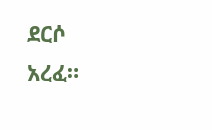ደርሶ አረፈ።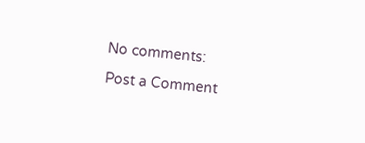No comments:

Post a Comment